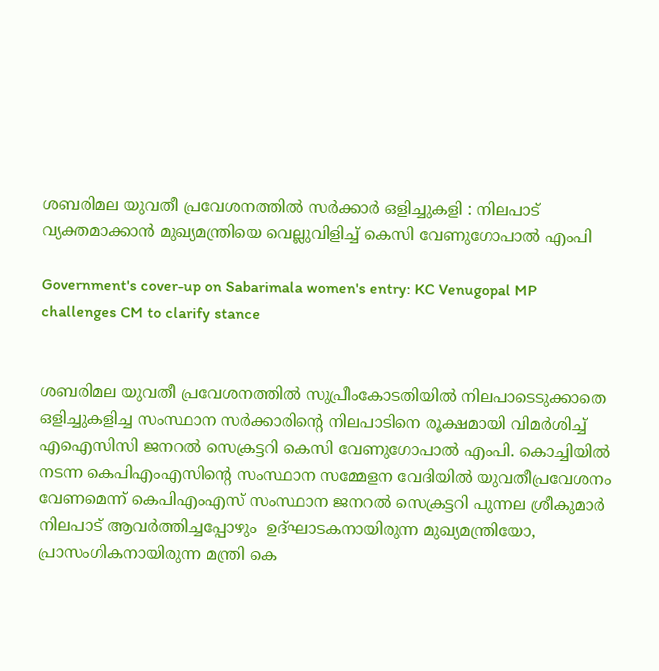ശബരിമല യുവതീ പ്രവേശനത്തിൽ സർക്കാർ ഒളിച്ചുകളി : നിലപാട് വ്യക്തമാക്കാന്‍ മുഖ്യമന്ത്രിയെ വെല്ലുവിളിച്ച് കെസി വേണുഗോപാല്‍ എംപി

Government's cover-up on Sabarimala women's entry: KC Venugopal MP challenges CM to clarify stance


ശബരിമല യുവതീ പ്രവേശനത്തിൽ സുപ്രീംകോടതിയിൽ നിലപാടെടുക്കാതെ ഒളിച്ചുകളിച്ച സംസ്ഥാന സർക്കാരിന്റെ നിലപാടിനെ രൂക്ഷമായി വിമർശിച്ച് എഐസിസി ജനറൽ സെക്രട്ടറി കെസി വേണുഗോപാൽ എംപി. കൊച്ചിയിൽ നടന്ന കെപിഎംഎസിന്റെ സംസ്ഥാന സമ്മേളന വേദിയിൽ യുവതീപ്രവേശനം വേണമെന്ന് കെപിഎംഎസ് സംസ്ഥാന ജനറൽ സെക്രട്ടറി പുന്നല ശ്രീകുമാർ നിലപാട് ആവർത്തിച്ചപ്പോഴും  ഉദ്ഘാടകനായിരുന്ന മുഖ്യമന്ത്രിയോ, പ്രാസംഗികനായിരുന്ന മന്ത്രി കെ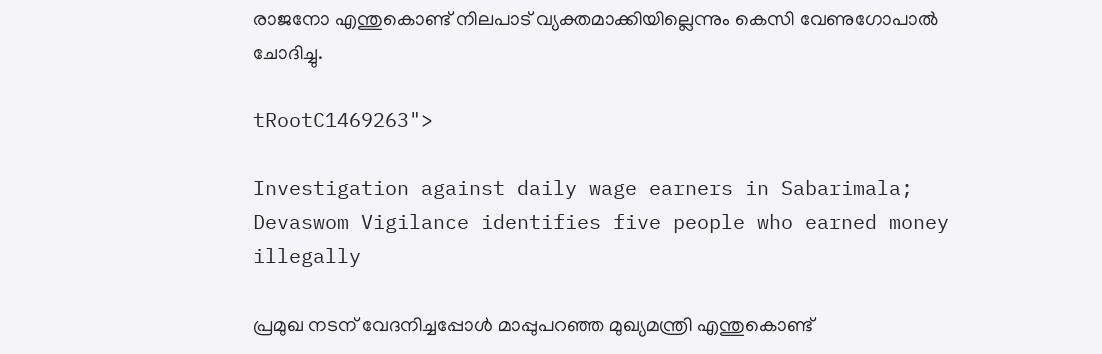രാജനോ എന്തുകൊണ്ട് നിലപാട് വ്യക്തമാക്കിയില്ലെന്നും കെസി വേണുഗോപാൽ ചോദിച്ചു.

tRootC1469263">

Investigation against daily wage earners in Sabarimala; Devaswom Vigilance identifies five people who earned money illegally

പ്രമുഖ നടന് വേദനിച്ചപ്പോൾ മാപ്പുപറഞ്ഞ മുഖ്യമന്ത്രി എന്തുകൊണ്ട്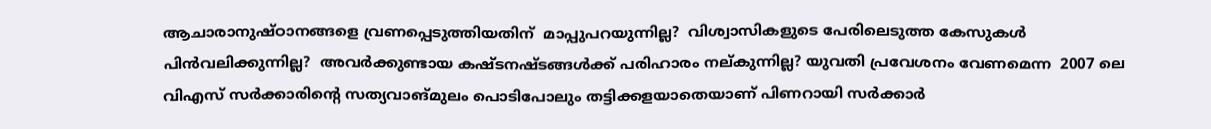ആചാരാനുഷ്ഠാനങ്ങളെ വ്രണപ്പെടുത്തിയതിന്  മാപ്പുപറയുന്നില്ല?  വിശ്വാസികളുടെ പേരിലെടുത്ത കേസുകൾ പിൻവലിക്കുന്നില്ല?  അവർക്കുണ്ടായ കഷ്ടനഷ്ടങ്ങൾക്ക് പരിഹാരം നല്കുന്നില്ല? യുവതി പ്രവേശനം വേണമെന്ന  2007 ലെ വിഎസ് സർക്കാരിന്റെ സത്യവാങ്മുലം പൊടിപോലും തട്ടിക്കളയാതെയാണ് പിണറായി സർക്കാർ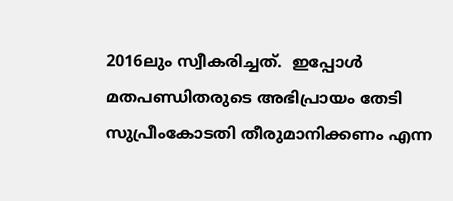2016ലും സ്വീകരിച്ചത്.  ഇപ്പോൾ മതപണ്ഡിതരുടെ അഭിപ്രായം തേടി സുപ്രീംകോടതി തീരുമാനിക്കണം എന്ന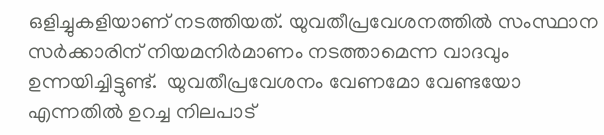ഒളിച്ചുകളിയാണ് നടത്തിയത്. യുവതീപ്രവേശനത്തിൽ സംസ്ഥാന സർക്കാരിന് നിയമനിർമാണം നടത്താമെന്ന വാദവും ഉന്നയിച്ചിട്ടുണ്ട്.  യുവതീപ്രവേശനം വേണമോ വേണ്ടയോ എന്നതിൽ ഉറച്ച നിലപാട്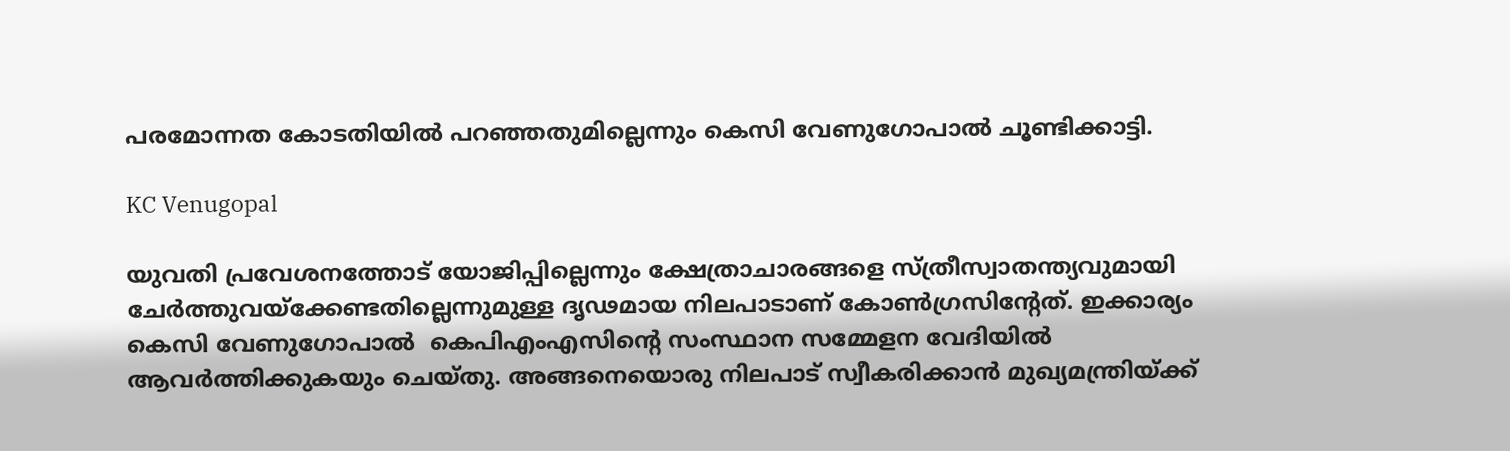പരമോന്നത കോടതിയിൽ പറഞ്ഞതുമില്ലെന്നും കെസി വേണുഗോപാൽ ചൂണ്ടിക്കാട്ടി.

KC Venugopal

യുവതി പ്രവേശനത്തോട് യോജിപ്പില്ലെന്നും ക്ഷേത്രാചാരങ്ങളെ സ്ത്രീസ്വാതന്ത്യവുമായി ചേർത്തുവയ്ക്കേണ്ടതില്ലെന്നുമുള്ള ദൃഢമായ നിലപാടാണ് കോൺഗ്രസിന്റേത്. ഇക്കാര്യം കെസി വേണുഗോപാൽ  കെപിഎംഎസിന്റെ സംസ്ഥാന സമ്മേളന വേദിയിൽ ആവർത്തിക്കുകയും ചെയ്തു. അങ്ങനെയൊരു നിലപാട് സ്വീകരിക്കാൻ മുഖ്യമന്ത്രിയ്ക്ക്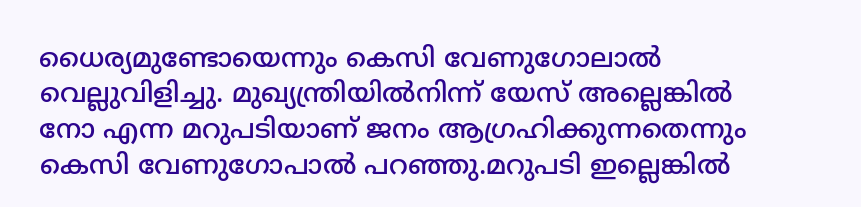ധൈര്യമുണ്ടോയെന്നും കെസി വേണുഗോലാൽ വെല്ലുവിളിച്ചു. മുഖ്യന്ത്രിയിൽനിന്ന് യേസ് അല്ലെങ്കിൽ  നോ എന്ന മറുപടിയാണ് ജനം ആഗ്രഹിക്കുന്നതെന്നും കെസി വേണുഗോപാൽ പറഞ്ഞു.മറുപടി ഇല്ലെങ്കിൽ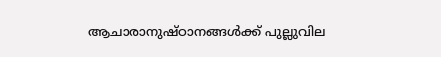ആചാരാനുഷ്ഠാനങ്ങൾക്ക് പുല്ലുവില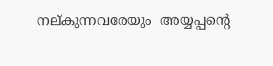നല്കുന്നവരേയും  അയ്യപ്പന്റെ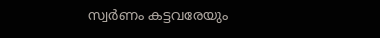സ്വർണം കട്ടവരേയും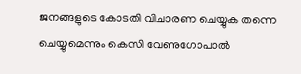ജനങ്ങളുടെ കോടതി വിചാരണ ചെയ്യുക തന്നെ ചെയ്യുമെന്നും കെസി വേണുഗോപാൽ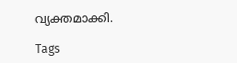വ്യക്തമാക്കി.

Tags